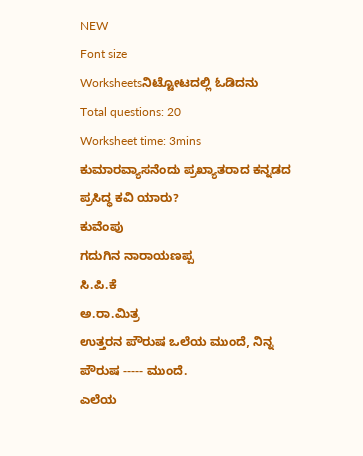NEW
Font size
Worksheetsನಿಟ್ಟೋಟದಲ್ಲಿ ಓಡಿದನು
Total questions: 20
Worksheet time: 3mins
ಕುಮಾರವ್ಯಾಸನೆಂದು ಪ್ರಖ್ಯಾತರಾದ ಕನ್ನಡದ ಪ್ರಸಿದ್ಧ ಕವಿ ಯಾರು?
ಕುವೆಂಪು
ಗದುಗಿನ ನಾರಾಯಣಪ್ಪ
ಸಿ.ಪಿ.ಕೆ
ಅ.ರಾ.ಮಿತ್ರ
ಉತ್ತರನ ಪೌರುಷ ಒಲೆಯ ಮುಂದೆ, ನಿನ್ನ ಪೌರುಷ ----- ಮುಂದೆ.
ಎಲೆಯ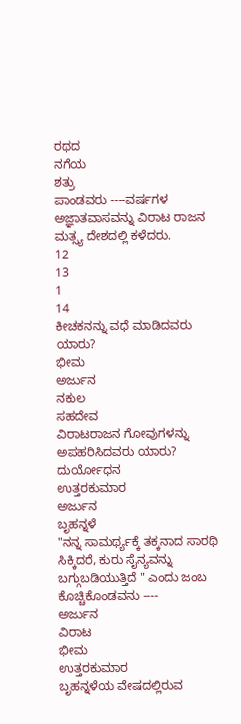ರಥದ
ನಗೆಯ
ಶತ್ರು
ಪಾಂಡವರು ----ವರ್ಷಗಳ ಅಜ್ಞಾತವಾಸವನ್ನು ವಿರಾಟ ರಾಜನ ಮತ್ಸ್ಯ ದೇಶದಲ್ಲಿ ಕಳೆದರು.
12
13
1
14
ಕೀಚಕನನ್ನು ವಧೆ ಮಾಡಿದವರು ಯಾರು?
ಭೀಮ
ಅರ್ಜುನ
ನಕುಲ
ಸಹದೇವ
ವಿರಾಟರಾಜನ ಗೋವುಗಳನ್ನು ಅಪಹರಿಸಿದವರು ಯಾರು?
ದುರ್ಯೋಧನ
ಉತ್ತರಕುಮಾರ
ಅರ್ಜುನ
ಬೃಹನ್ನಳೆ
"ನನ್ನ ಸಾಮರ್ಥ್ಯಕ್ಕೆ ತಕ್ಕನಾದ ಸಾರಥಿ ಸಿಕ್ಕಿದರೆ, ಕುರು ಸೈನ್ಯವನ್ನು ಬಗ್ಗುಬಡಿಯುತ್ತಿದೆ " ಎಂದು ಜಂಬ ಕೊಚ್ಚಿಕೊಂಡವನು ----
ಅರ್ಜುನ
ವಿರಾಟ
ಭೀಮ
ಉತ್ತರಕುಮಾರ
ಬೃಹನ್ನಳೆಯ ವೇಷದಲ್ಲಿರುವ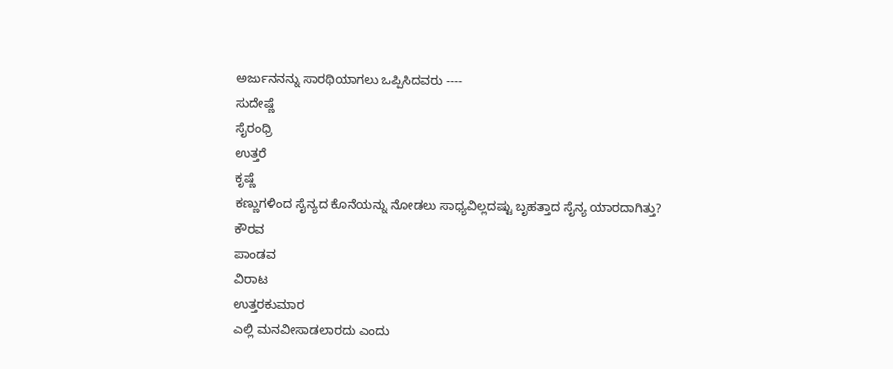ಅರ್ಜುನನನ್ನು ಸಾರಥಿಯಾಗಲು ಒಪ್ಪಿಸಿದವರು ----
ಸುದೇಷ್ಣೆ
ಸೈರಂಧ್ರಿ
ಉತ್ತರೆ
ಕೃಷ್ಣೆ
ಕಣ್ಣುಗಳಿಂದ ಸೈನ್ಯದ ಕೊನೆಯನ್ನು ನೋಡಲು ಸಾಧ್ಯವಿಲ್ಲದಷ್ಟು ಬೃಹತ್ತಾದ ಸೈನ್ಯ ಯಾರದಾಗಿತ್ತು?
ಕೌರವ
ಪಾಂಡವ
ವಿರಾಟ
ಉತ್ತರಕುಮಾರ
ಎಲ್ಲಿ ಮನವೀಸಾಡಲಾರದು ಎಂದು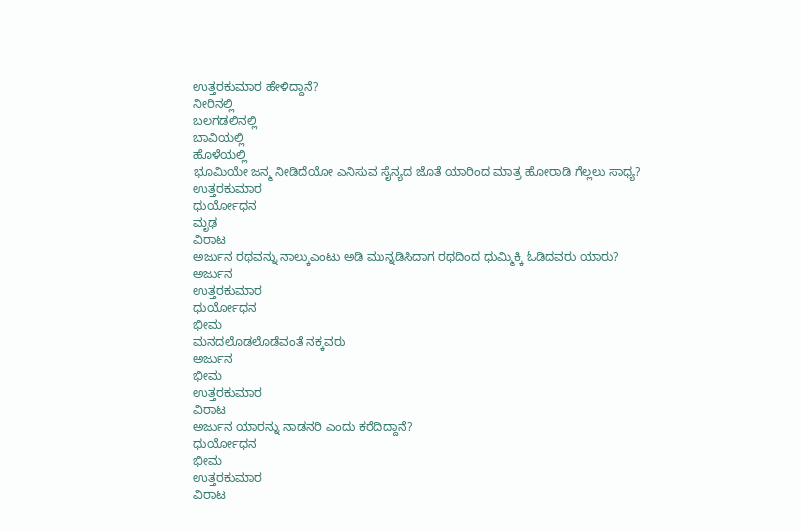ಉತ್ತರಕುಮಾರ ಹೇಳಿದ್ದಾನೆ?
ನೀರಿನಲ್ಲಿ
ಬಲಗಡಲಿನಲ್ಲಿ
ಬಾವಿಯಲ್ಲಿ
ಹೊಳೆಯಲ್ಲಿ
ಭೂಮಿಯೇ ಜನ್ಮ ನೀಡಿದೆಯೋ ಎನಿಸುವ ಸೈನ್ಯದ ಜೊತೆ ಯಾರಿಂದ ಮಾತ್ರ ಹೋರಾಡಿ ಗೆಲ್ಲಲು ಸಾಧ್ಯ?
ಉತ್ತರಕುಮಾರ
ಧುರ್ಯೋಧನ
ಮೃಢ
ವಿರಾಟ
ಅರ್ಜುನ ರಥವನ್ನು ನಾಲ್ಕುಎಂಟು ಅಡಿ ಮುನ್ನಡಿಸಿದಾಗ ರಥದಿಂದ ಧುಮ್ಮಿಕ್ಕಿ ಓಡಿದವರು ಯಾರು?
ಅರ್ಜುನ
ಉತ್ತರಕುಮಾರ
ಧುರ್ಯೋಧನ
ಭೀಮ
ಮನದಲೊಡಲೊಡೆವಂತೆ ನಕ್ಕವರು
ಅರ್ಜುನ
ಭೀಮ
ಉತ್ತರಕುಮಾರ
ವಿರಾಟ
ಅರ್ಜುನ ಯಾರನ್ನು ನಾಡನರಿ ಎಂದು ಕರೆದಿದ್ದಾನೆ?
ಧುರ್ಯೋಧನ
ಭೀಮ
ಉತ್ತರಕುಮಾರ
ವಿರಾಟ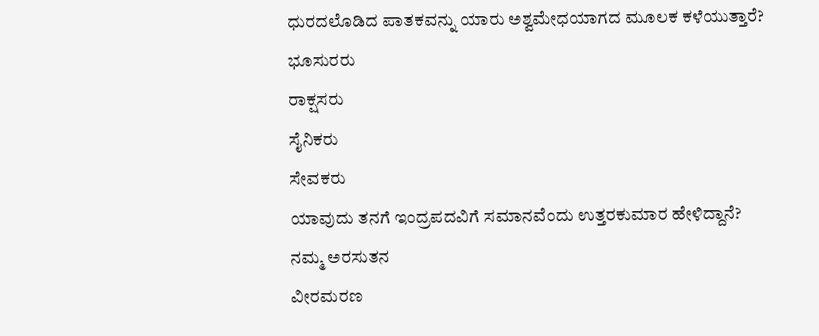ಧುರದಲೊಡಿದ ಪಾತಕವನ್ನು ಯಾರು ಅಶ್ವಮೇಧಯಾಗದ ಮೂಲಕ ಕಳೆಯುತ್ತಾರೆ?
ಭೂಸುರರು
ರಾಕ್ಷಸರು
ಸೈನಿಕರು
ಸೇವಕರು
ಯಾವುದು ತನಗೆ ಇಂದ್ರಪದವಿಗೆ ಸಮಾನವೆಂದು ಉತ್ತರಕುಮಾರ ಹೇಳಿದ್ದಾನೆ?
ನಮ್ಮ ಅರಸುತನ
ವೀರಮರಣ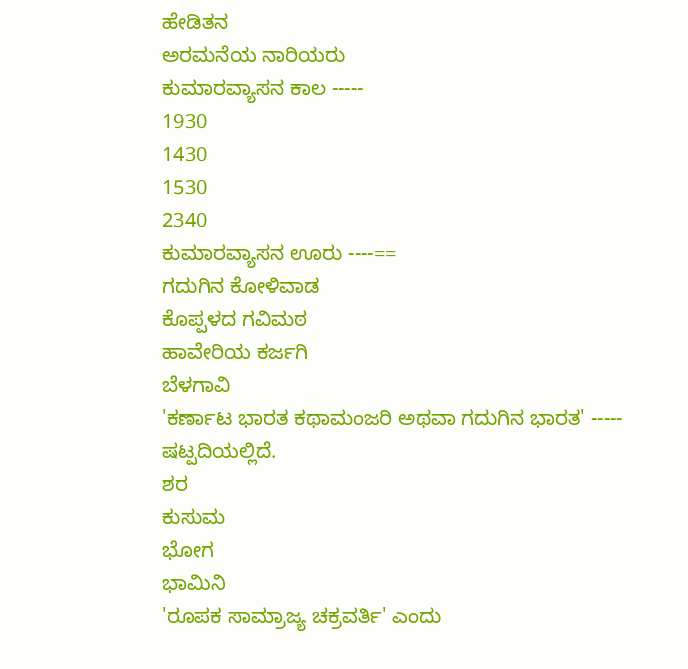ಹೇಡಿತನ
ಅರಮನೆಯ ನಾರಿಯರು
ಕುಮಾರವ್ಯಾಸನ ಕಾಲ -----
1930
1430
1530
2340
ಕುಮಾರವ್ಯಾಸನ ಊರು ----==
ಗದುಗಿನ ಕೋಳಿವಾಡ
ಕೊಪ್ಪಳದ ಗವಿಮಠ
ಹಾವೇರಿಯ ಕರ್ಜಗಿ
ಬೆಳಗಾವಿ
'ಕರ್ಣಾಟ ಭಾರತ ಕಥಾಮಂಜರಿ ಅಥವಾ ಗದುಗಿನ ಭಾರತ' ----- ಷಟ್ಪದಿಯಲ್ಲಿದೆ.
ಶರ
ಕುಸುಮ
ಭೋಗ
ಭಾಮಿನಿ
'ರೂಪಕ ಸಾಮ್ರಾಜ್ಯ ಚಕ್ರವರ್ತಿ' ಎಂದು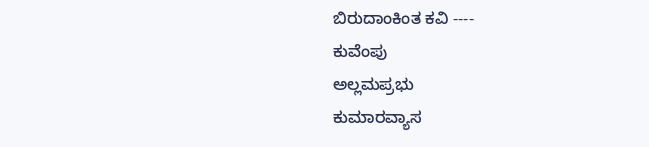ಬಿರುದಾಂಕಿಂತ ಕವಿ ----
ಕುವೆಂಪು
ಅಲ್ಲಮಪ್ರಭು
ಕುಮಾರವ್ಯಾಸ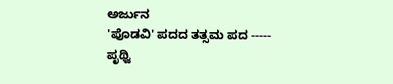ಅರ್ಜುನ
'ಪೊಡವಿ' ಪದದ ತತ್ಸಮ ಪದ -----
ಪೃಥ್ವಿ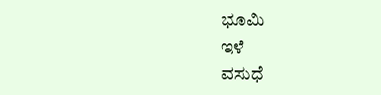ಭೂಮಿ
ಇಳೆ
ವಸುಧೆ